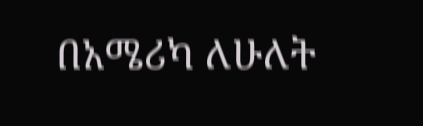በአሜሪካ ለሁለት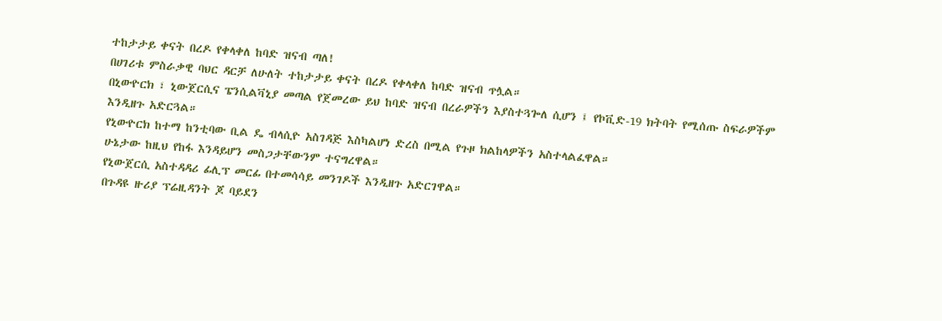ተከታታይ ቀናት በረዶ የቀላቀለ ከባድ ዝናብ ጣለ!
በሀገሪቱ ምስራቃዊ ባህር ዳርቻ ለሁለት ተከታታይ ቀናት በረዶ የቀላቀለ ከባድ ዝናብ ጥሏል።
በኒውዮርክ ፣ ኒውጀርሲና ፔንሲልቫኒያ መጣል የጀመረው ይህ ከባድ ዝናብ በረራዎችን እያስተጓጐለ ሲሆን ፤ የኮቪድ-19 ክትባት የሚሰጡ ስፍራዎችም እንዲዘጉ አድርጓል።
የኒውዮርክ ከተማ ከንቲባው ቢል ዴ ብላሲዮ አስገዳጅ እስካልሆነ ድረስ በሚል የጉዞ ክልከላዎችን አስተላልፈዋል።
ሁኔታው ከዚህ የከፋ እንዳይሆን መስጋታቸውንም ተናግረዋል።
የኒውጀርሲ አስተዳዳሪ ፊሊፕ መርፊ በተመሳሳይ መንገዶች እንዲዘጉ አድርገዋል።
በጉዳዩ ዙሪያ ፕሬዚዳንት ጆ ባይደን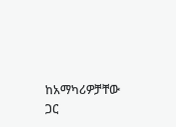ከአማካሪዎቻቸው ጋር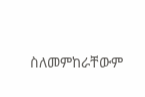ስለመምከራቸውም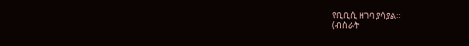የቢቢሲ ዘገባ ያሳያል።
(ብስራት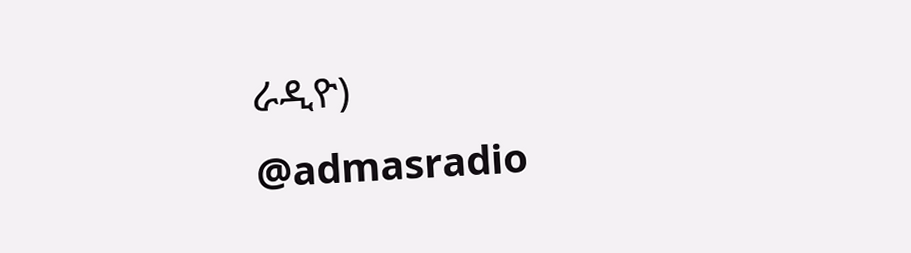ራዲዮ)
@admasradio